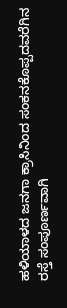ಹಳಿಯಾಳದ ಜನಗಾ ಕ್ರಾಸಿನಿಂದ ಸಂಕನಕೊಪ್ಪದವರೆಗಿನ ರಸ್ತೆ ಸಂಪೂರ್ಣವಾಗಿ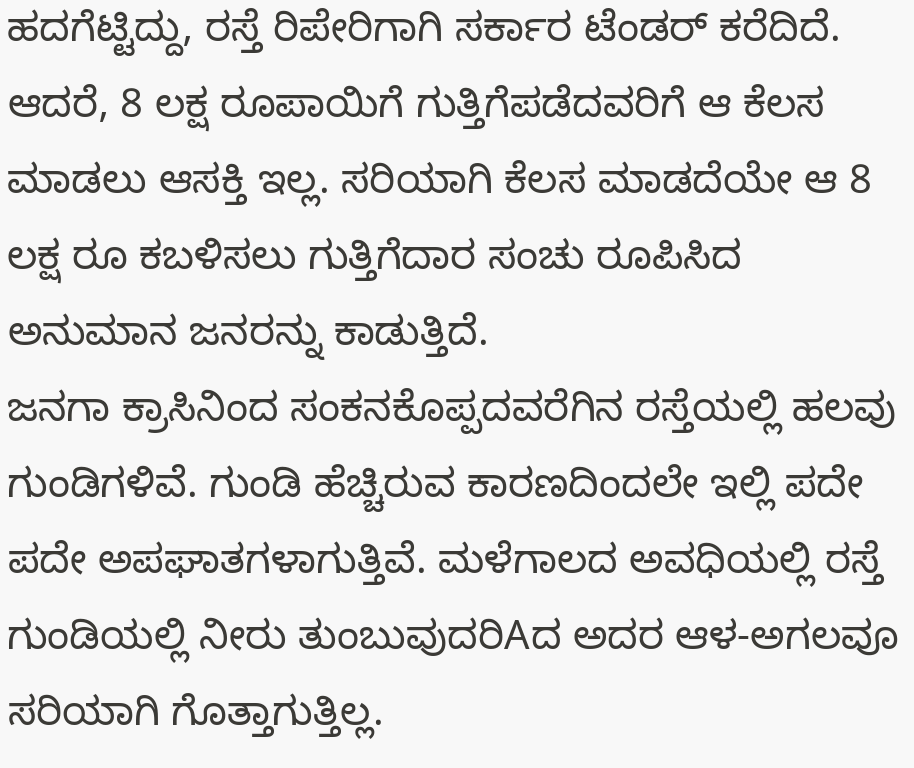ಹದಗೆಟ್ಟಿದ್ದು, ರಸ್ತೆ ರಿಪೇರಿಗಾಗಿ ಸರ್ಕಾರ ಟೆಂಡರ್ ಕರೆದಿದೆ. ಆದರೆ, 8 ಲಕ್ಷ ರೂಪಾಯಿಗೆ ಗುತ್ತಿಗೆಪಡೆದವರಿಗೆ ಆ ಕೆಲಸ ಮಾಡಲು ಆಸಕ್ತಿ ಇಲ್ಲ. ಸರಿಯಾಗಿ ಕೆಲಸ ಮಾಡದೆಯೇ ಆ 8 ಲಕ್ಷ ರೂ ಕಬಳಿಸಲು ಗುತ್ತಿಗೆದಾರ ಸಂಚು ರೂಪಿಸಿದ ಅನುಮಾನ ಜನರನ್ನು ಕಾಡುತ್ತಿದೆ.
ಜನಗಾ ಕ್ರಾಸಿನಿಂದ ಸಂಕನಕೊಪ್ಪದವರೆಗಿನ ರಸ್ತೆಯಲ್ಲಿ ಹಲವು ಗುಂಡಿಗಳಿವೆ. ಗುಂಡಿ ಹೆಚ್ಚಿರುವ ಕಾರಣದಿಂದಲೇ ಇಲ್ಲಿ ಪದೇ ಪದೇ ಅಪಘಾತಗಳಾಗುತ್ತಿವೆ. ಮಳೆಗಾಲದ ಅವಧಿಯಲ್ಲಿ ರಸ್ತೆ ಗುಂಡಿಯಲ್ಲಿ ನೀರು ತುಂಬುವುದರಿAದ ಅದರ ಆಳ-ಅಗಲವೂ ಸರಿಯಾಗಿ ಗೊತ್ತಾಗುತ್ತಿಲ್ಲ.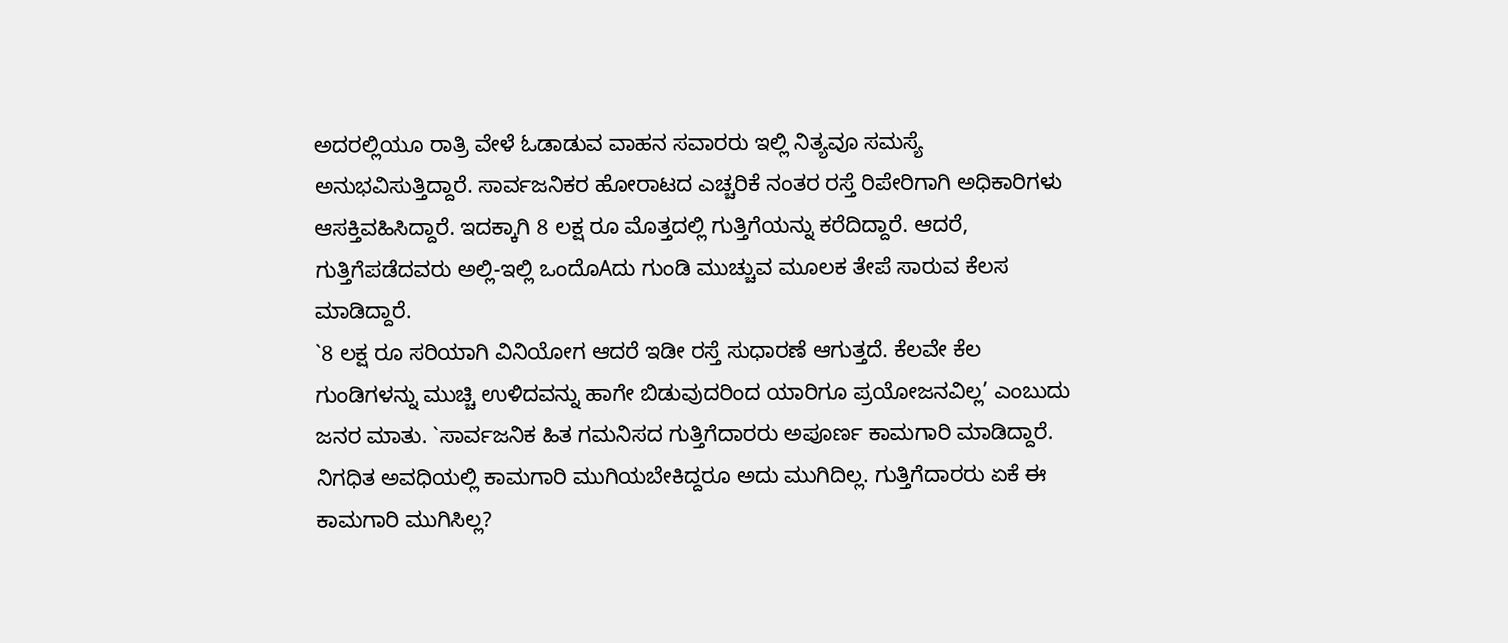ಅದರಲ್ಲಿಯೂ ರಾತ್ರಿ ವೇಳೆ ಓಡಾಡುವ ವಾಹನ ಸವಾರರು ಇಲ್ಲಿ ನಿತ್ಯವೂ ಸಮಸ್ಯೆ ಅನುಭವಿಸುತ್ತಿದ್ದಾರೆ. ಸಾರ್ವಜನಿಕರ ಹೋರಾಟದ ಎಚ್ಚರಿಕೆ ನಂತರ ರಸ್ತೆ ರಿಪೇರಿಗಾಗಿ ಅಧಿಕಾರಿಗಳು ಆಸಕ್ತಿವಹಿಸಿದ್ದಾರೆ. ಇದಕ್ಕಾಗಿ 8 ಲಕ್ಷ ರೂ ಮೊತ್ತದಲ್ಲಿ ಗುತ್ತಿಗೆಯನ್ನು ಕರೆದಿದ್ದಾರೆ. ಆದರೆ, ಗುತ್ತಿಗೆಪಡೆದವರು ಅಲ್ಲಿ-ಇಲ್ಲಿ ಒಂದೊAದು ಗುಂಡಿ ಮುಚ್ಚುವ ಮೂಲಕ ತೇಪೆ ಸಾರುವ ಕೆಲಸ ಮಾಡಿದ್ದಾರೆ.
`8 ಲಕ್ಷ ರೂ ಸರಿಯಾಗಿ ವಿನಿಯೋಗ ಆದರೆ ಇಡೀ ರಸ್ತೆ ಸುಧಾರಣೆ ಆಗುತ್ತದೆ. ಕೆಲವೇ ಕೆಲ ಗುಂಡಿಗಳನ್ನು ಮುಚ್ಚಿ ಉಳಿದವನ್ನು ಹಾಗೇ ಬಿಡುವುದರಿಂದ ಯಾರಿಗೂ ಪ್ರಯೋಜನವಿಲ್ಲ’ ಎಂಬುದು ಜನರ ಮಾತು. `ಸಾರ್ವಜನಿಕ ಹಿತ ಗಮನಿಸದ ಗುತ್ತಿಗೆದಾರರು ಅಪೂರ್ಣ ಕಾಮಗಾರಿ ಮಾಡಿದ್ದಾರೆ. ನಿಗಧಿತ ಅವಧಿಯಲ್ಲಿ ಕಾಮಗಾರಿ ಮುಗಿಯಬೇಕಿದ್ದರೂ ಅದು ಮುಗಿದಿಲ್ಲ. ಗುತ್ತಿಗೆದಾರರು ಏಕೆ ಈ ಕಾಮಗಾರಿ ಮುಗಿಸಿಲ್ಲ?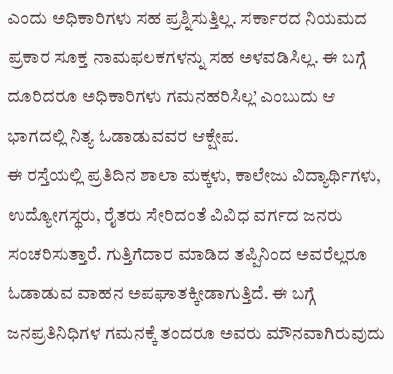ಎಂದು ಅಧಿಕಾರಿಗಳು ಸಹ ಪ್ರಶ್ನಿಸುತ್ತಿಲ್ಲ. ಸರ್ಕಾರದ ನಿಯಮದ ಪ್ರಕಾರ ಸೂಕ್ತ ನಾಮಫಲಕಗಳನ್ನು ಸಹ ಅಳವಡಿಸಿಲ್ಲ. ಈ ಬಗ್ಗೆ ದೂರಿದರೂ ಅಧಿಕಾರಿಗಳು ಗಮನಹರಿಸಿಲ್ಲ’ ಎಂಬುದು ಆ ಭಾಗದಲ್ಲಿ ನಿತ್ಯ ಓಡಾಡುವವರ ಆಕ್ಷೇಪ.
ಈ ರಸ್ತೆಯಲ್ಲಿ ಪ್ರತಿದಿನ ಶಾಲಾ ಮಕ್ಕಳು, ಕಾಲೇಜು ವಿದ್ಯಾರ್ಥಿಗಳು, ಉದ್ಯೋಗಸ್ಥರು, ರೈತರು ಸೇರಿದಂತೆ ವಿವಿಧ ವರ್ಗದ ಜನರು ಸಂಚರಿಸುತ್ತಾರೆ. ಗುತ್ತಿಗೆದಾರ ಮಾಡಿದ ತಪ್ಪಿನಿಂದ ಅವರೆಲ್ಲರೂ ಓಡಾಡುವ ವಾಹನ ಅಪಘಾತಕ್ಕೀಡಾಗುತ್ತಿದೆ. ಈ ಬಗ್ಗೆ ಜನಪ್ರತಿನಿಧಿಗಳ ಗಮನಕ್ಕೆ ತಂದರೂ ಅವರು ಮೌನವಾಗಿರುವುದು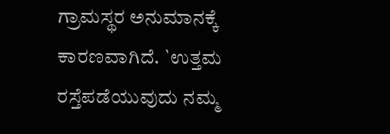ಗ್ರಾಮಸ್ಥರ ಅನುಮಾನಕ್ಕೆ ಕಾರಣವಾಗಿದೆ. `ಉತ್ತಮ ರಸ್ತೆಪಡೆಯುವುದು ನಮ್ಮ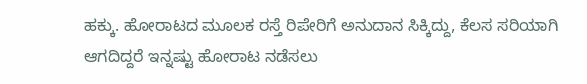ಹಕ್ಕು. ಹೋರಾಟದ ಮೂಲಕ ರಸ್ತೆ ರಿಪೇರಿಗೆ ಅನುದಾನ ಸಿಕ್ಕಿದ್ದು, ಕೆಲಸ ಸರಿಯಾಗಿ ಆಗದಿದ್ದರೆ ಇನ್ನಷ್ಟು ಹೋರಾಟ ನಡೆಸಲು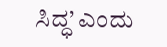ಸಿದ್ಧ’ ಎಂದು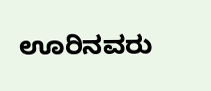ಊರಿನವರು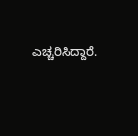ಎಚ್ಚರಿಸಿದ್ದಾರೆ.